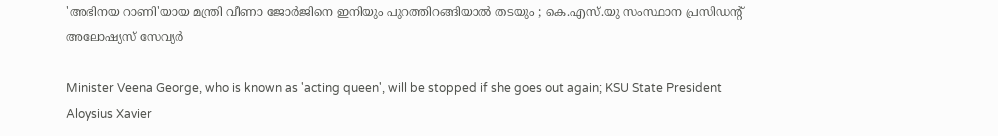'അഭിനയ റാണി'യായ മന്ത്രി വീണാ ജോർജിനെ ഇനിയും പുറത്തിറങ്ങിയാൽ തടയും ; കെ.എസ്.യു സംസ്ഥാന പ്രസിഡൻ്റ് അലോഷ്യസ് സേവ്യർ

Minister Veena George, who is known as 'acting queen', will be stopped if she goes out again; KSU State President Aloysius Xavier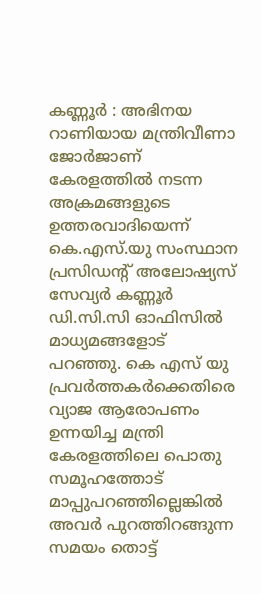കണ്ണൂർ : അഭിനയ റാണിയായ മന്ത്രിവീണാ ജോർജാണ് കേരളത്തിൽ നടന്ന അക്രമങ്ങളുടെ ഉത്തരവാദിയെന്ന് കെ.എസ്.യു സംസ്ഥാന പ്രസിഡന്റ് അലോഷ്യസ് സേവ്യർ കണ്ണൂർ ഡി.സി.സി ഓഫിസിൽ മാധ്യമങ്ങളോട് പറഞ്ഞു. കെ എസ് യു പ്രവർത്തകർക്കെതിരെ വ്യാജ ആരോപണം ഉന്നയിച്ച മന്ത്രി കേരളത്തിലെ പൊതു സമൂഹത്തോട് മാപ്പുപറഞ്ഞില്ലെങ്കിൽ അവർ പുറത്തിറങ്ങുന്ന സമയം തൊട്ട്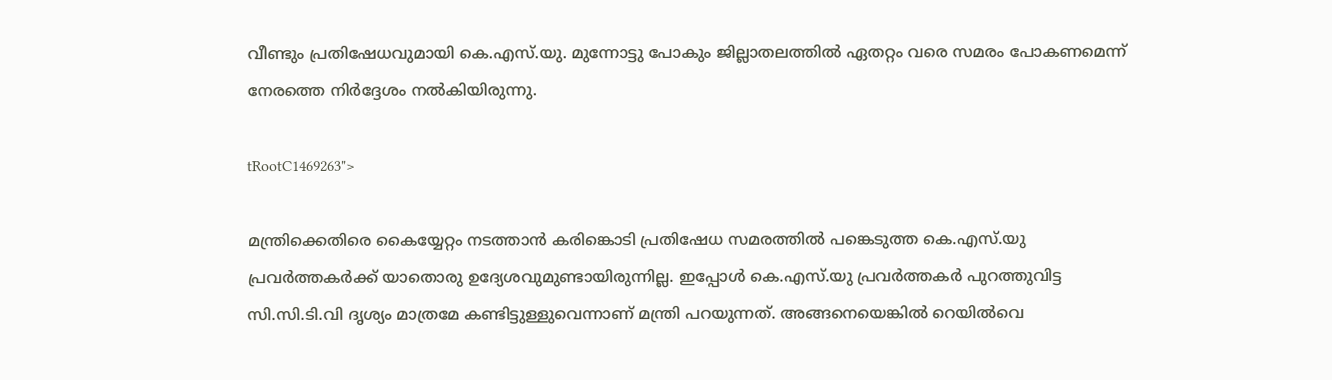വീണ്ടും പ്രതിഷേധവുമായി കെ.എസ്.യു. മുന്നോട്ടു പോകും ജില്ലാതലത്തിൽ ഏതറ്റം വരെ സമരം പോകണമെന്ന് നേരത്തെ നിർദ്ദേശം നൽകിയിരുന്നു.

tRootC1469263">

മന്ത്രിക്കെതിരെ കൈയ്യേറ്റം നടത്താൻ കരിങ്കൊടി പ്രതിഷേധ സമരത്തിൽ പങ്കെടുത്ത കെ.എസ്.യു പ്രവർത്തകർക്ക് യാതൊരു ഉദ്യേശവുമുണ്ടായിരുന്നില്ല. ഇപ്പോൾ കെ.എസ്.യു പ്രവർത്തകർ പുറത്തുവിട്ട സി.സി.ടി.വി ദൃശ്യം മാത്രമേ കണ്ടിട്ടുള്ളുവെന്നാണ് മന്ത്രി പറയുന്നത്. അങ്ങനെയെങ്കിൽ റെയിൽവെ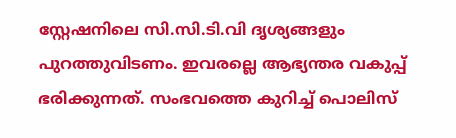സ്റ്റേഷനിലെ സി.സി.ടി.വി ദൃശ്യങ്ങളും പുറത്തുവിടണം. ഇവരല്ലെ ആഭ്യന്തര വകുപ്പ് ഭരിക്കുന്നത്. സംഭവത്തെ കുറിച്ച് പൊലിസ്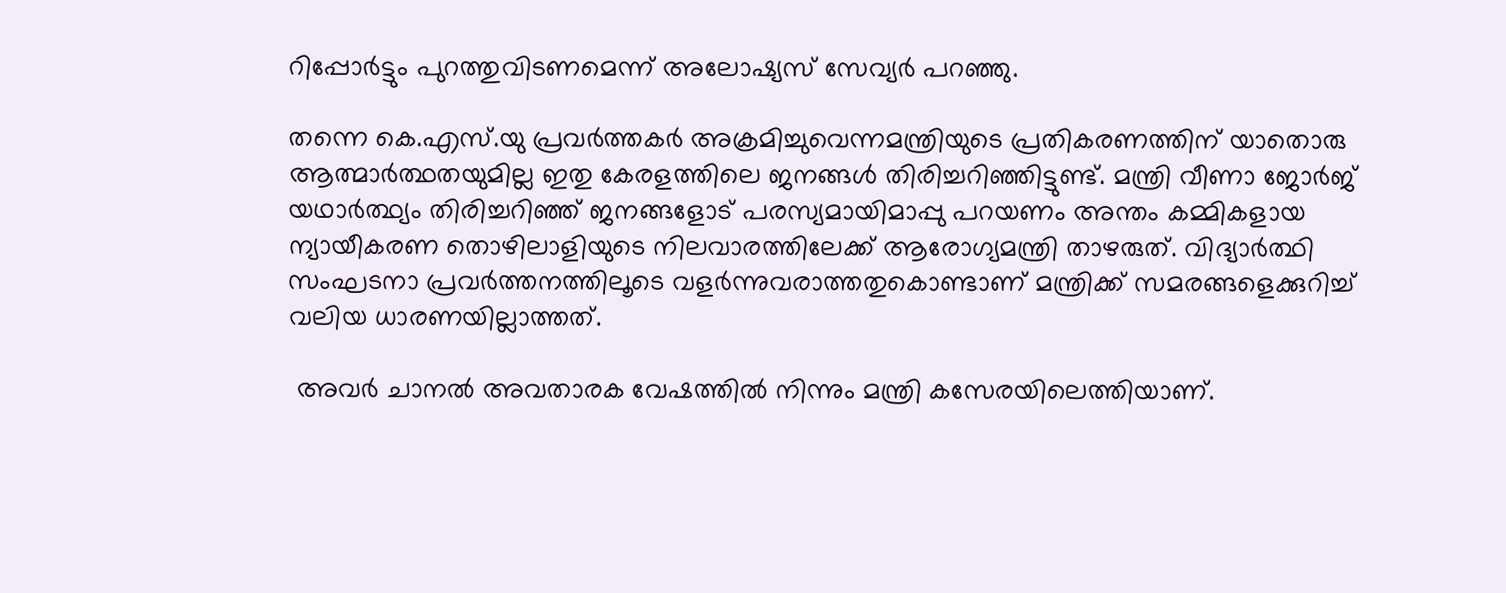റിപ്പോർട്ടും പുറത്തുവിടണമെന്ന് അലോഷ്യസ് സേവ്യർ പറഞ്ഞു.

തന്നെ കെ.എസ്.യു പ്രവർത്തകർ അക്രമിച്ചുവെന്നമന്ത്രിയുടെ പ്രതികരണത്തിന് യാതൊരു ആത്മാർത്ഥതയുമില്ല ഇതു കേരളത്തിലെ ജനങ്ങൾ തിരിച്ചറിഞ്ഞിട്ടുണ്ട്. മന്ത്രി വീണാ ജോർജ് യഥാർത്ഥ്യം തിരിച്ചറിഞ്ഞ് ജനങ്ങളോട് പരസ്യമായിമാപ്പു പറയണം അന്തം കമ്മികളായ ന്യായീകരണ തൊഴിലാളിയുടെ നിലവാരത്തിലേക്ക് ആരോഗ്യമന്ത്രി താഴരുത്. വിദ്യാർത്ഥി സംഘടനാ പ്രവർത്തനത്തിലൂടെ വളർന്നുവരാത്തതുകൊണ്ടാണ് മന്ത്രിക്ക് സമരങ്ങളെക്കുറിച്ച് വലിയ ധാരണയില്ലാത്തത്.

 അവർ ചാനൽ അവതാരക വേഷത്തിൽ നിന്നും മന്ത്രി കസേരയിലെത്തിയാണ്.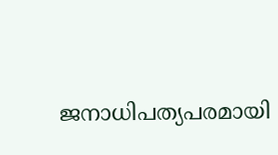ജനാധിപത്യപരമായി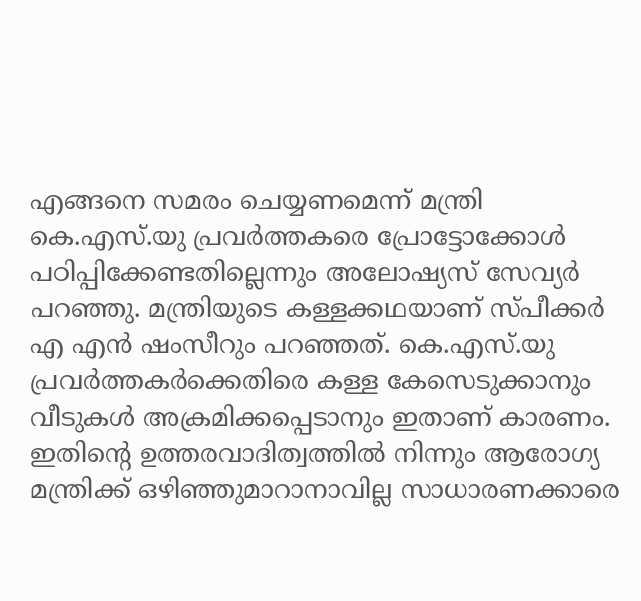എങ്ങനെ സമരം ചെയ്യണമെന്ന് മന്ത്രി കെ.എസ്.യു പ്രവർത്തകരെ പ്രോട്ടോക്കോൾ പഠിപ്പിക്കേണ്ടതില്ലെന്നും അലോഷ്യസ് സേവ്യർ പറഞ്ഞു. മന്ത്രിയുടെ കള്ളക്കഥയാണ് സ്പീക്കർ എ എൻ ഷംസീറും പറഞ്ഞത്. കെ.എസ്.യു പ്രവർത്തകർക്കെതിരെ കള്ള കേസെടുക്കാനും വീടുകൾ അക്രമിക്കപ്പെടാനും ഇതാണ് കാരണം. ഇതിൻ്റെ ഉത്തരവാദിത്വത്തിൽ നിന്നും ആരോഗ്യ മന്ത്രിക്ക് ഒഴിഞ്ഞുമാറാനാവില്ല സാധാരണക്കാരെ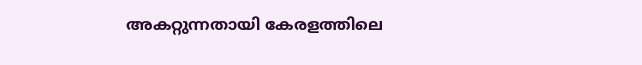അകറ്റുന്നതായി കേരളത്തിലെ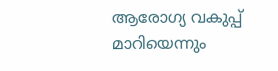ആരോഗ്യ വകുപ്പ് മാറിയെന്നും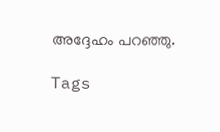അദ്ദേഹം പറഞ്ഞു.

Tags